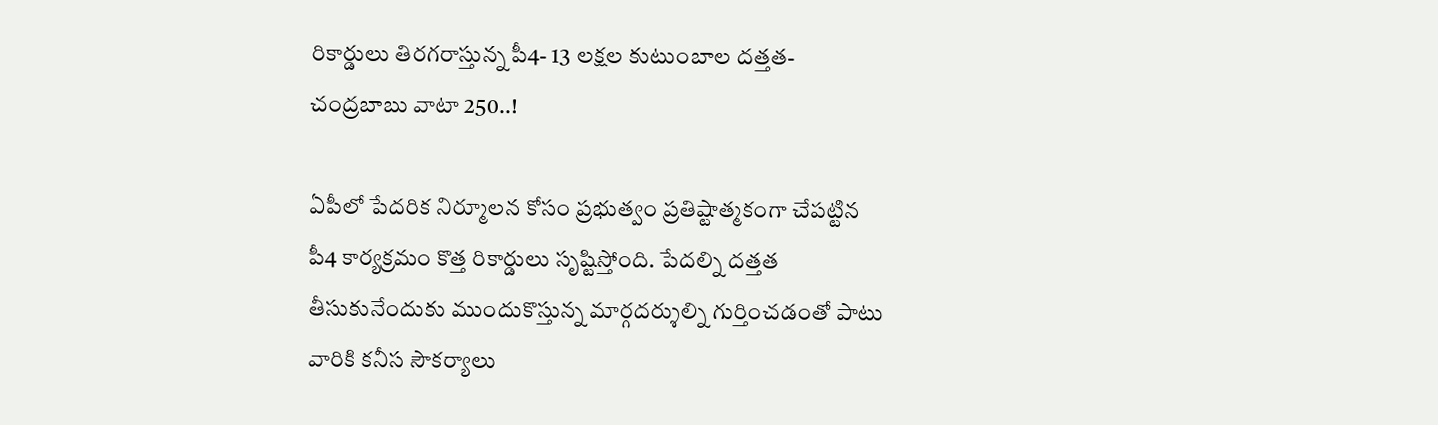రికార్డులు తిరగరాస్తున్న పీ4- 13 లక్షల కుటుంబాల దత్తత-చంద్రబాబు వాటా 250..!

ఏపీలో పేదరిక నిర్మూలన కోసం ప్రభుత్వం ప్రతిష్టాత్మకంగా చేపట్టిన పీ4 కార్యక్రమం కొత్త రికార్డులు సృష్టిస్తోంది. పేదల్ని దత్తత తీసుకునేందుకు ముందుకొస్తున్న మార్గదర్శుల్ని గుర్తించడంతో పాటు వారికి కనీస సౌకర్యాలు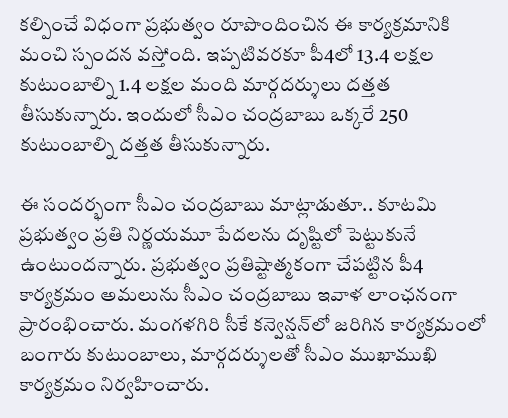కల్పించే విధంగా ప్రభుత్వం రూపొందించిన ఈ కార్యక్రమానికి మంచి స్పందన వస్తోంది. ఇప్పటివరకూ పీ4లో 13.4 లక్షల కుటుంబాల్ని 1.4 లక్షల మంది మార్గదర్శులు దత్తత తీసుకున్నారు. ఇందులో సీఎం చంద్రబాబు ఒక్కరే 250 కుటుంబాల్ని దత్తత తీసుకున్నారు.

ఈ సందర్భంగా సీఎం చంద్రబాబు మాట్లాడుతూ.. కూటమి ప్రభుత్వం ప్రతి నిర్ణయమూ పేదలను దృష్టిలో పెట్టుకునే ఉంటుందన్నారు. ప్రభుత్వం ప్రతిష్టాత్మకంగా చేపట్టిన పీ4 కార్యక్రమం అమలును సీఎం చంద్రబాబు ఇవాళ లాంఛనంగా ప్రారంభించారు. మంగళగిరి సీకే కన్వెన్షన్‌లో జరిగిన కార్యక్రమంలో బంగారు కుటుంబాలు, మార్గదర్శులతో సీఎం ముఖాముఖి కార్యక్రమం నిర్వహించారు.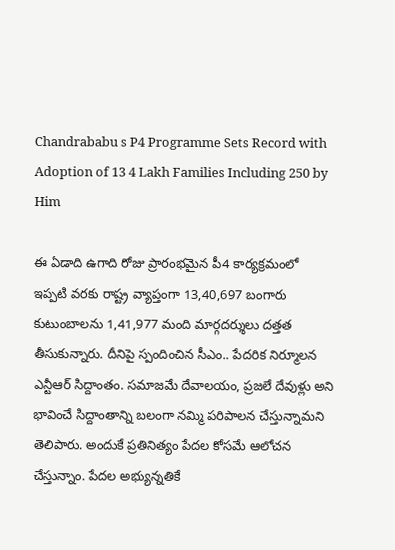Chandrababu s P4 Programme Sets Record with Adoption of 13 4 Lakh Families Including 250 by Him

ఈ ఏడాది ఉగాది రోజు ప్రారంభమైన పీ4 కార్యక్రమంలో ఇప్పటి వరకు రాష్ట్ర వ్యాప్తంగా 13,40,697 బంగారు కుటుంబాలను 1,41,977 మంది మార్గదర్శులు దత్తత తీసుకున్నారు. దీనిపై స్పందించిన సీఎం.. పేదరిక నిర్మూలన ఎన్టీఆర్ సిద్దాంతం. సమాజమే దేవాలయం, ప్రజలే దేవుళ్లు అని భావించే సిద్దాంతాన్ని బలంగా నమ్మి పరిపాలన చేస్తున్నామని తెలిపారు. అందుకే ప్రతినిత్యం పేదల కోసమే ఆలోచన చేస్తున్నాం. పేదల అభ్యున్నతికే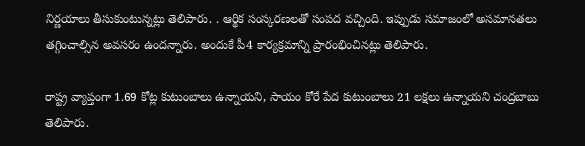నిర్ణయాలు తీసుకుంటున్నట్లు తెలిపారు. . ఆర్థిక సంస్కరణలతో సంపద వచ్చింది. ఇప్పుడు సమాజంలో అసమానతలు తగ్గించాల్సిన అవసరం ఉందన్నారు. అందుకే పీ4 కార్యక్రమాన్ని ప్రారంభించినట్లు తెలిపారు.

రాష్ట్ర వ్యాప్తంగా 1.69 కోట్ల కుటుంబాలు ఉన్నాయని, సాయం కోరే పేద కుటుంబాలు 21 లక్షలు ఉన్నాయని చంద్రబాబు తెలిపారు.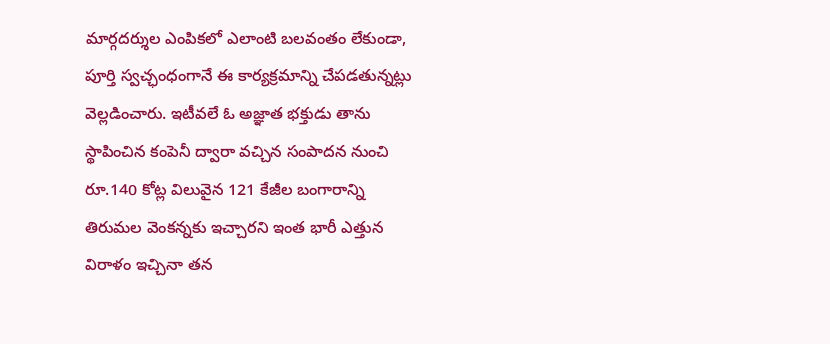మార్గదర్శుల ఎంపికలో ఎలాంటి బలవంతం లేకుండా, పూర్తి స్వచ్ఛంధంగానే ఈ కార్యక్రమాన్ని చేపడతున్నట్లు వెల్లడించారు. ఇటీవలే ఓ అజ్ఞాత భక్తుడు తాను స్థాపించిన కంపెనీ ద్వారా వచ్చిన సంపాదన నుంచి రూ.140 కోట్ల విలువైన 121 కేజీల బంగారాన్ని తిరుమల వెంకన్నకు ఇచ్చారని ఇంత భారీ ఎత్తున విరాళం ఇచ్చినా తన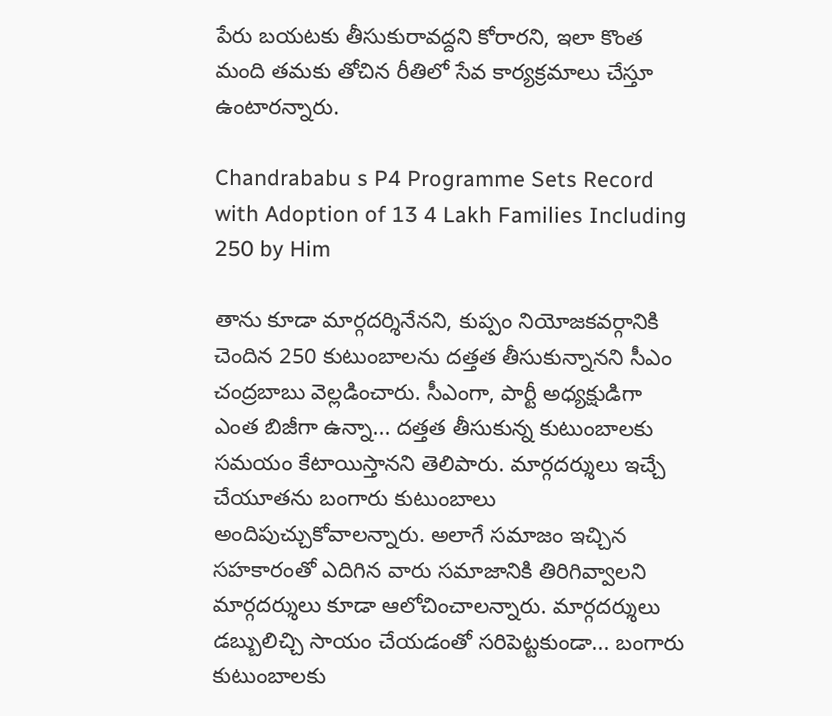పేరు బయటకు తీసుకురావద్దని కోరారని, ఇలా కొంత మంది తమకు తోచిన రీతిలో సేవ కార్యక్రమాలు చేస్తూ ఉంటారన్నారు.

Chandrababu s P4 Programme Sets Record with Adoption of 13 4 Lakh Families Including 250 by Him

తాను కూడా మార్గదర్శినేనని, కుప్పం నియోజకవర్గానికి చెందిన 250 కుటుంబాలను దత్తత తీసుకున్నానని సీఎం చంద్రబాబు వెల్లడించారు. సీఎంగా, పార్టీ అధ్యక్షుడిగా ఎంత బిజీగా ఉన్నా... దత్తత తీసుకున్న కుటుంబాలకు సమయం కేటాయిస్తానని తెలిపారు. మార్గదర్శులు ఇచ్చే చేయూతను బంగారు కుటుంబాలు అందిపుచ్చుకోవాలన్నారు. అలాగే సమాజం ఇచ్చిన సహకారంతో ఎదిగిన వారు సమాజానికి తిరిగివ్వాలని మార్గదర్శులు కూడా ఆలోచించాలన్నారు. మార్గదర్శులు డబ్బులిచ్చి సాయం చేయడంతో సరిపెట్టకుండా... బంగారు కుటుంబాలకు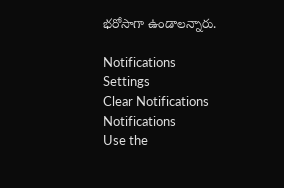భరోసాగా ఉండాలన్నారు.

Notifications
Settings
Clear Notifications
Notifications
Use the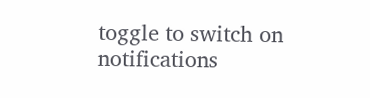toggle to switch on notifications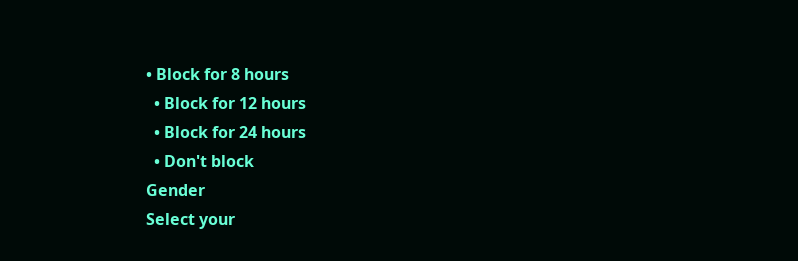• Block for 8 hours
  • Block for 12 hours
  • Block for 24 hours
  • Don't block
Gender
Select your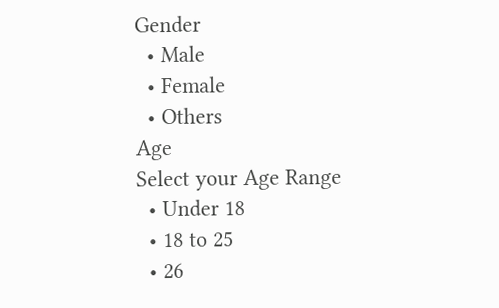Gender
  • Male
  • Female
  • Others
Age
Select your Age Range
  • Under 18
  • 18 to 25
  • 26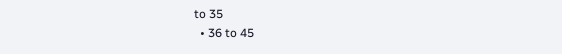to 35
  • 36 to 45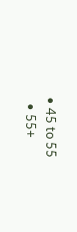• 45 to 55
  • 55+